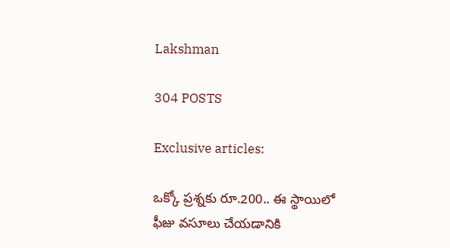Lakshman

304 POSTS

Exclusive articles:

ఒక్కో ప్రశ్నకు రూ.200.. ఈ స్థాయిలో ఫీజు వసూలు చేయడానికి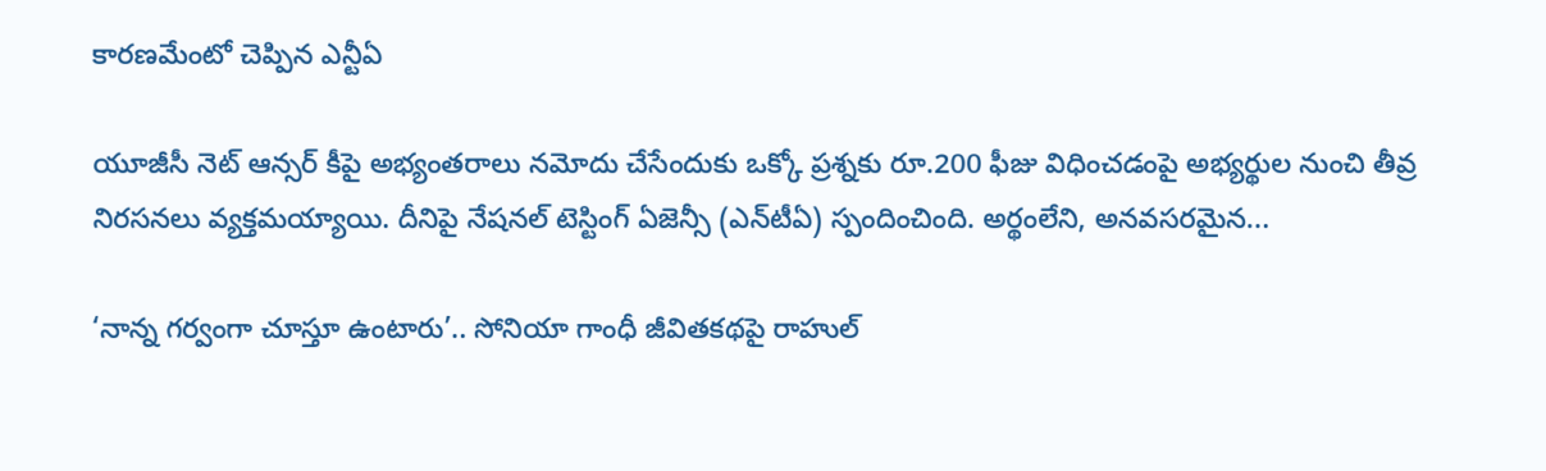కారణమేంటో చెప్పిన ఎన్టీఏ

యూజీసీ నెట్ ఆన్సర్ కీపై అభ్యంతరాలు నమోదు చేసేందుకు ఒక్కో ప్రశ్నకు రూ.200 ఫీజు విధించడంపై అభ్యర్థుల నుంచి తీవ్ర నిరసనలు వ్యక్తమయ్యాయి. దీనిపై నేషనల్ టెస్టింగ్ ఏజెన్సీ (ఎన్‌టీఏ) స్పందించింది. అర్థంలేని, అనవసరమైన...

‘నాన్న గర్వంగా చూస్తూ ఉంటారు’.. సోనియా గాంధీ జీవితకథపై రాహుల్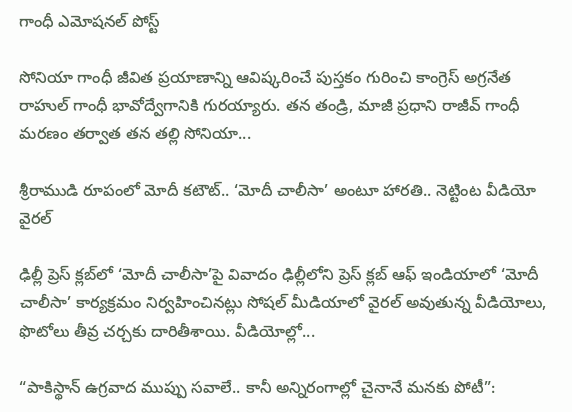గాంధీ ఎమోషనల్ పోస్ట్

సోనియా గాంధీ జీవిత ప్రయాణాన్ని ఆవిష్కరించే పుస్తకం గురించి కాంగ్రెస్ అగ్రనేత రాహుల్ గాంధీ భావోద్వేగానికి గురయ్యారు. తన తండ్రి, మాజీ ప్రధాని రాజీవ్ గాంధీ మరణం తర్వాత తన తల్లి సోనియా...

శ్రీరాముడి రూపంలో మోదీ కటౌట్.. ‘మోదీ చాలీసా’ అంటూ హారతి.. నెట్టింట వీడియో వైరల్

ఢిల్లీ ప్రెస్ క్లబ్‌లో ‘మోదీ చాలీసా’పై వివాదం ఢిల్లీలోని ప్రెస్ క్లబ్ ఆఫ్ ఇండియాలో ‘మోదీ చాలీసా’ కార్యక్రమం నిర్వహించినట్లు సోషల్ మీడియాలో వైరల్ అవుతున్న వీడియోలు, ఫొటోలు తీవ్ర చర్చకు దారితీశాయి. వీడియోల్లో...

“పాకిస్థాన్ ఉగ్రవాద ముప్పు సవాలే.. కానీ అన్నిరంగాల్లో చైనానే మనకు పోటీ”: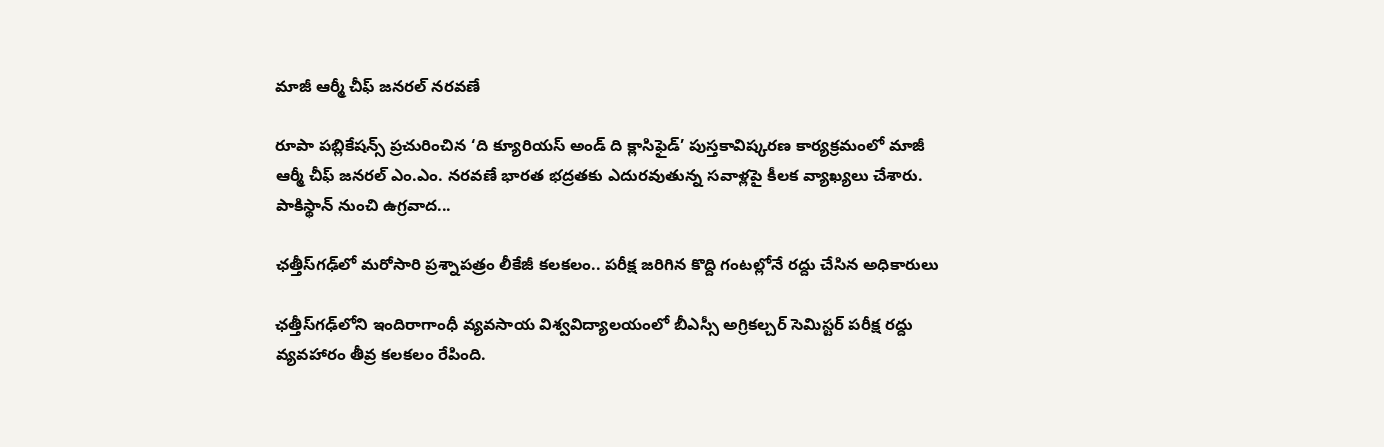మాజీ ఆర్మీ చీఫ్ జనరల్ నరవణే

రూపా పబ్లికేషన్స్ ప్రచురించిన ‘ది క్యూరియస్ అండ్ ది క్లాసిఫైడ్’ పుస్తకావిష్కరణ కార్యక్రమంలో మాజీ ఆర్మీ చీఫ్ జనరల్ ఎం.ఎం. నరవణే భారత భద్రతకు ఎదురవుతున్న సవాళ్లపై కీలక వ్యాఖ్యలు చేశారు. పాకిస్థాన్‌ నుంచి ఉగ్రవాద...

ఛత్తీస్‌గఢ్‌లో మరోసారి ప్రశ్నాపత్రం లీకేజీ కలకలం.. పరీక్ష జరిగిన కొద్ది గంటల్లోనే రద్దు చేసిన అధికారులు

ఛత్తీస్‌గఢ్‌లోని ఇందిరాగాంధీ వ్యవసాయ విశ్వవిద్యాలయంలో బీఎస్సీ అగ్రికల్చర్ సెమిస్టర్ పరీక్ష రద్దు వ్యవహారం తీవ్ర కలకలం రేపింది.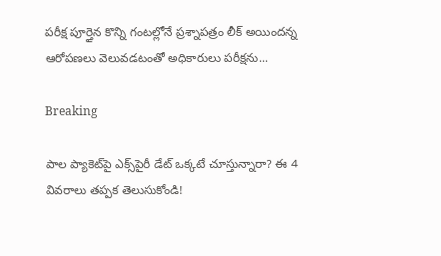పరీక్ష పూర్తైన కొన్ని గంటల్లోనే ప్రశ్నాపత్రం లీక్ అయిందన్న ఆరోపణలు వెలువడటంతో అధికారులు పరీక్షను...

Breaking

పాల ప్యాకెట్‌పై ఎక్స్‌పైరీ డేట్ ఒక్కటే చూస్తున్నారా? ఈ 4 వివరాలు తప్పక తెలుసుకోండి!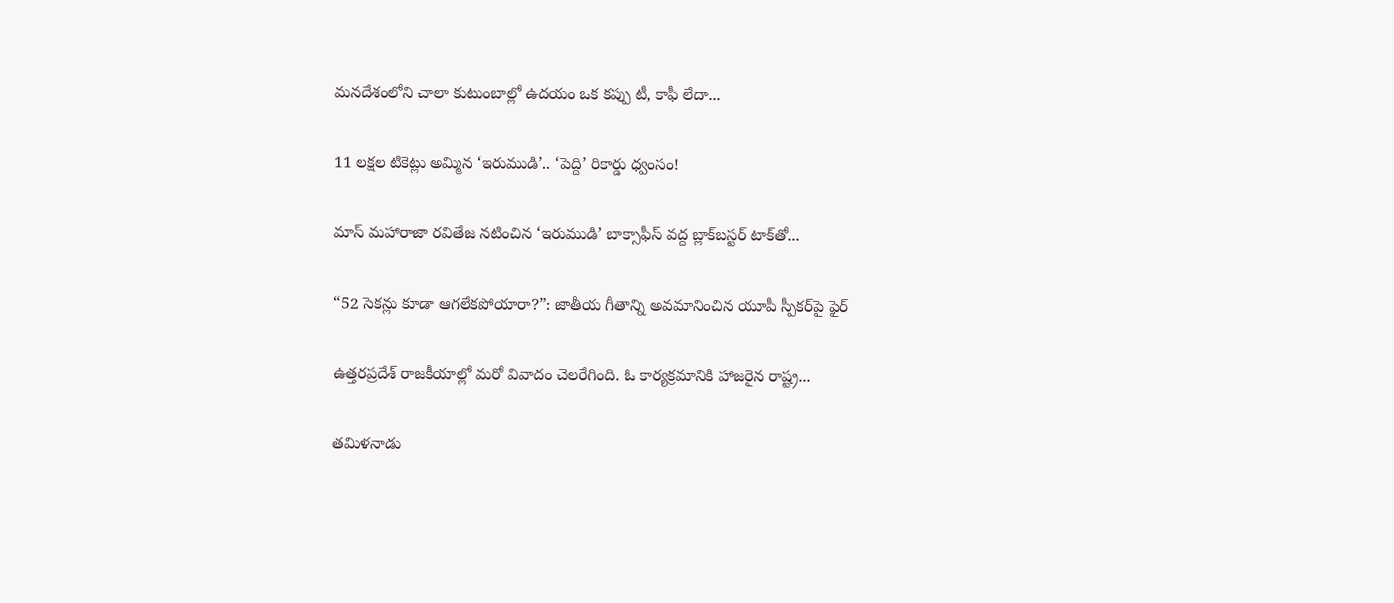మనదేశంలోని చాలా కుటుంబాల్లో ఉదయం ఒక కప్పు టీ, కాఫీ లేదా...

11 లక్షల టికెట్లు అమ్మిన ‘ఇరుముడి’.. ‘పెద్ది’ రికార్డు ధ్వంసం!

మాస్ మహారాజా రవితేజ నటించిన ‘ఇరుముడి’ బాక్సాఫీస్ వద్ద బ్లాక్‌బస్టర్ టాక్‌తో...

“52 సెకన్లు కూడా ఆగలేకపోయారా?”: జాతీయ గీతాన్ని అవమానించిన యూపీ స్పీకర్‌పై ఫైర్

ఉత్తరప్రదేశ్ రాజకీయాల్లో మరో వివాదం చెలరేగింది. ఓ కార్యక్రమానికి హాజరైన రాష్ట్ర...

తమిళనాడు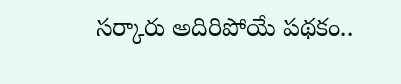సర్కారు అదిరిపోయే పథకం..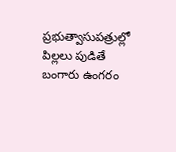ప్రభుత్వాసుపత్రుల్లో పిల్లలు పుడితే బంగారు ఉంగరం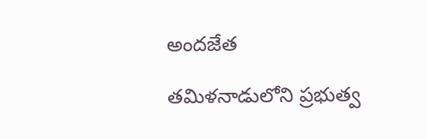అందజేత

తమిళనాడులోని ప్రభుత్వ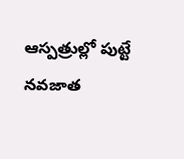ఆస్పత్రుల్లో పుట్టే నవజాత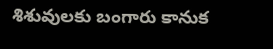శిశువులకు బంగారు కానుక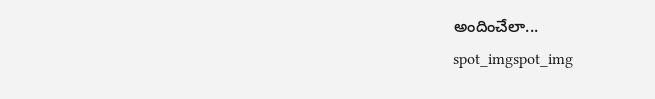అందించేలా...
spot_imgspot_img